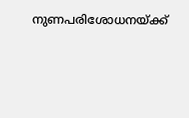നുണപരിശോധനയ്ക്ക്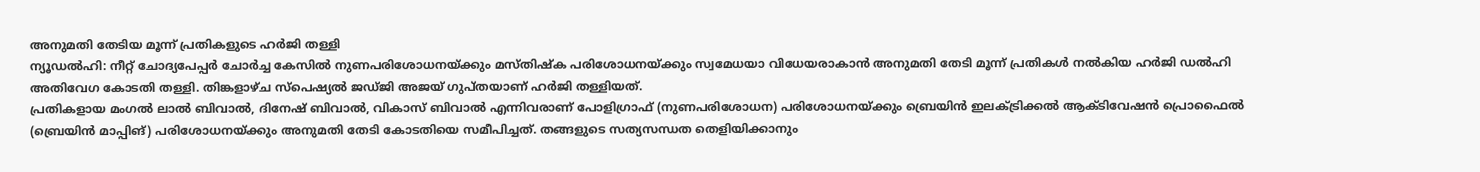അനുമതി തേടിയ മൂന്ന് പ്രതികളുടെ ഹർജി തള്ളി
ന്യൂഡൽഹി: നീറ്റ് ചോദ്യപേപ്പർ ചോർച്ച കേസിൽ നുണപരിശോധനയ്ക്കും മസ്തിഷ്ക പരിശോധനയ്ക്കും സ്വമേധയാ വിധേയരാകാൻ അനുമതി തേടി മൂന്ന് പ്രതികൾ നൽകിയ ഹർജി ഡൽഹി അതിവേഗ കോടതി തള്ളി. തിങ്കളാഴ്ച സ്പെഷ്യൽ ജഡ്ജി അജയ് ഗുപ്തയാണ് ഹർജി തള്ളിയത്.
പ്രതികളായ മംഗൽ ലാൽ ബിവാൽ, ദിനേഷ് ബിവാൽ, വികാസ് ബിവാൽ എന്നിവരാണ് പോളിഗ്രാഫ് (നുണപരിശോധന) പരിശോധനയ്ക്കും ബ്രെയിൻ ഇലക്ട്രിക്കൽ ആക്ടിവേഷൻ പ്രൊഫൈൽ (ബ്രെയിൻ മാപ്പിങ്) പരിശോധനയ്ക്കും അനുമതി തേടി കോടതിയെ സമീപിച്ചത്. തങ്ങളുടെ സത്യസന്ധത തെളിയിക്കാനും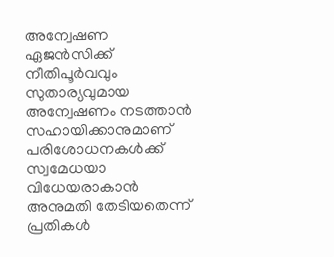അന്വേഷണ ഏജൻസിക്ക് നീതിപൂർവവും സുതാര്യവുമായ അന്വേഷണം നടത്താൻ സഹായിക്കാനുമാണ് പരിശോധനകൾക്ക് സ്വമേധയാ വിധേയരാകാൻ അനുമതി തേടിയതെന്ന് പ്രതികൾ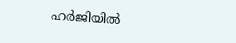ഹർജിയിൽ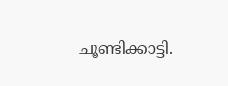ചൂണ്ടിക്കാട്ടി.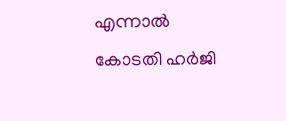എന്നാൽ കോടതി ഹർജി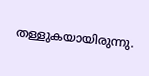തള്ളുകയായിരുന്നു.